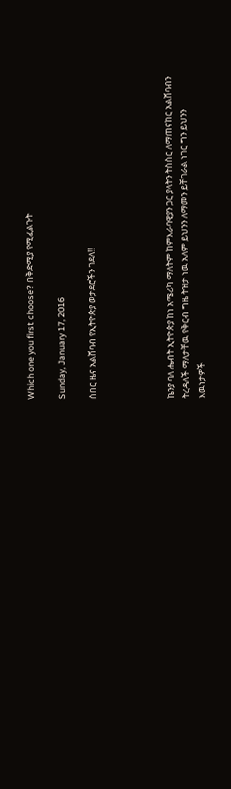Which one you first choose? በቅድሚያ የሚፈልጉት

Sunday, January 17, 2016

ሰበር ዜና አልሸባብ የኢትዮጵያ ወታደሮችን ገደለ!!




ኬንያ ባለ ሔብት ኢትዮጵያ ከነ አሜሪካ ማለትም ከምእራባዊያን ጋር ያላትን ትስስር ለማጠናከር አልሸባብን ትረዳለች ማለታቸዉ የቅርብ ግዜ ትዝታ ነዉ አለም ይህንን ለማመን ይቸገራል ነገር ግን ይህንን እዉነታዎች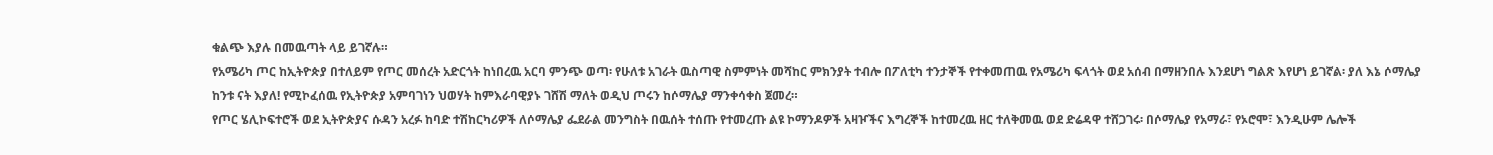ቁልጭ እያሉ በመዉጣት ላይ ይገኛሉ።
የአሜሪካ ጦር ከኢትዮጵያ በተለይም የጦር መሰረት አድርጎት ከነበረዉ አርባ ምንጭ ወጣ፡ የሁለቱ አገራት ዉስጣዊ ስምምነት መሻከር ምክንያት ተብሎ በፖለቲካ ተንታኞች የተቀመጠዉ የአሜሪካ ፍላጎት ወደ አሰብ በማዘንበሉ እንደሆነ ግልጽ እየሆነ ይገኛል፡ ያለ እኔ ሶማሌያ ከንቱ ናት እያለ! የሚኮፈሰዉ የኢትዮጵያ አምባገነን ህወሃት ከምእራባዊያኑ ገሸሽ ማለት ወዲህ ጦሩን ከሶማሌያ ማንቀሳቀስ ጀመረ።
የጦር ሄሊኮፍተሮች ወደ ኢትዮጵያና ሱዳን አረፉ ከባድ ተሽከርካሪዎች ለሶማሌያ ፌደራል መንግስት በዉሰት ተሰጡ የተመረጡ ልዩ ኮማንዶዎች አዛዦችና እግረኞች ከተመረዉ ዘር ተለቅመዉ ወደ ድሬዳዋ ተሸጋገሩ፡ በሶማሌያ የአማራ፣ የኦሮሞ፣ እንዲሁም ሌሎች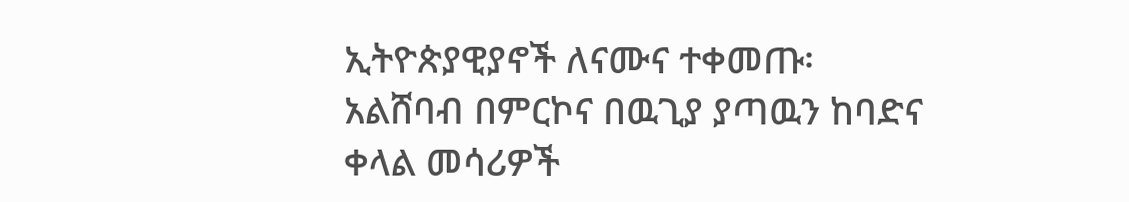ኢትዮጵያዊያኖች ለናሙና ተቀመጡ፡
አልሸባብ በምርኮና በዉጊያ ያጣዉን ከባድና ቀላል መሳሪዎች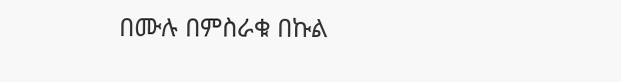በሙሉ በምስራቁ በኩል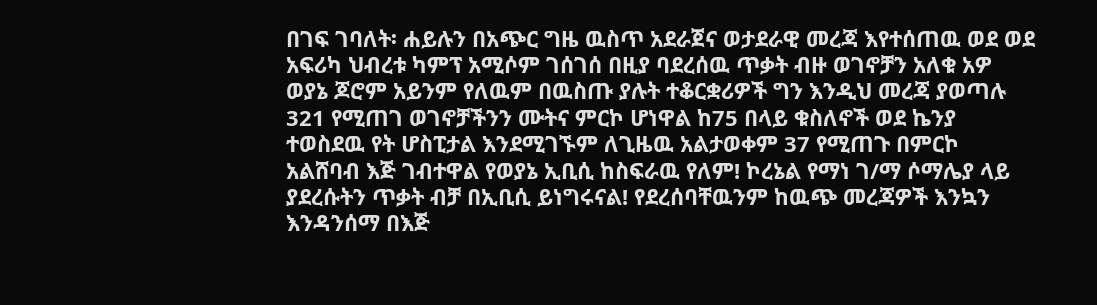በገፍ ገባለት፡ ሐይሉን በአጭር ግዜ ዉስጥ አደራጀና ወታደራዊ መረጃ እየተሰጠዉ ወደ ወደ አፍሪካ ህብረቱ ካምፕ አሚሶም ገሰገሰ በዚያ ባደረሰዉ ጥቃት ብዙ ወገኖቻን አለቁ አዎ ወያኔ ጆሮም አይንም የለዉም በዉስጡ ያሉት ተቆርቋሪዎች ግን እንዲህ መረጃ ያወጣሉ 321 የሚጠገ ወገኖቻችንን ሙትና ምርኮ ሆነዋል ከ75 በላይ ቁስለኖች ወደ ኬንያ ተወስደዉ የት ሆስፒታል እንደሚገኙም ለጊዜዉ አልታወቀም 37 የሚጠጉ በምርኮ አልሸባብ እጅ ገብተዋል የወያኔ ኢቢሲ ከስፍራዉ የለም! ኮረኔል የማነ ገ/ማ ሶማሌያ ላይ ያደረሱትን ጥቃት ብቻ በኢቢሲ ይነግሩናል! የደረሰባቸዉንም ከዉጭ መረጃዎች እንኳን እንዳንሰማ በእጅ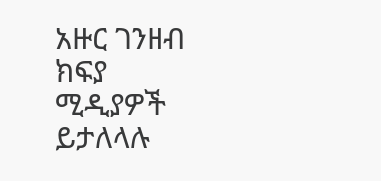አዙር ገንዘብ ክፍያ ሚዲያዎች ይታለላሉ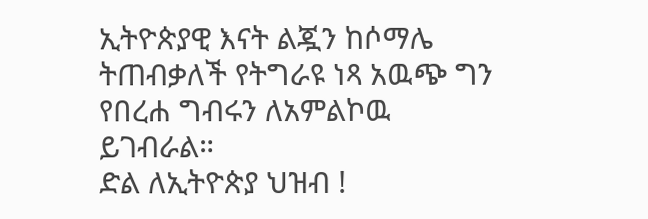ኢትዮጵያዊ እናት ልጇን ከሶማሌ ትጠብቃለች የትግራዩ ነጻ አዉጭ ግን የበረሐ ግብሩን ለአምልኮዉ ይገብራል።
ድል ለኢትዮጵያ ህዝብ !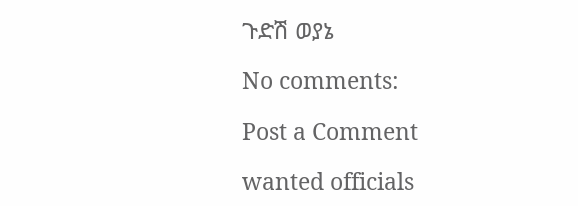ጉድሽ ወያኔ

No comments:

Post a Comment

wanted officials